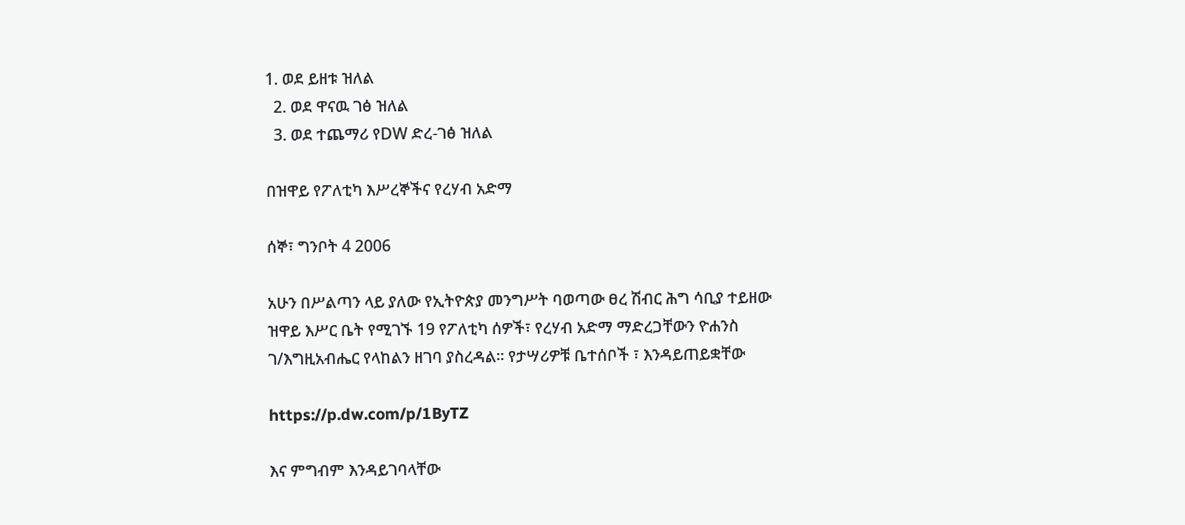1. ወደ ይዘቱ ዝለል
  2. ወደ ዋናዉ ገፅ ዝለል
  3. ወደ ተጨማሪ የDW ድረ-ገፅ ዝለል

በዝዋይ የፖለቲካ እሥረኞችና የረሃብ አድማ

ሰኞ፣ ግንቦት 4 2006

አሁን በሥልጣን ላይ ያለው የኢትዮጵያ መንግሥት ባወጣው ፀረ ሽብር ሕግ ሳቢያ ተይዘው ዝዋይ እሥር ቤት የሚገኙ 19 የፖለቲካ ሰዎች፣ የረሃብ አድማ ማድረጋቸውን ዮሐንስ ገ/እግዚአብሔር የላከልን ዘገባ ያስረዳል። የታሣሪዎቹ ቤተሰቦች ፣ እንዳይጠይቋቸው

https://p.dw.com/p/1ByTZ

እና ምግብም እንዳይገባላቸው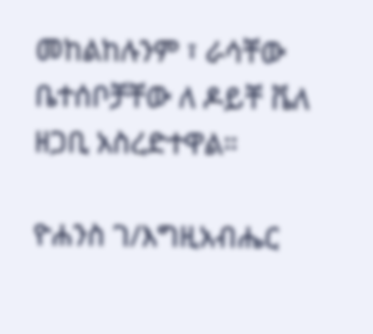መከልከሉንም ፣ ራሳቸው ቤተሰቦቻቸው ለ ዶይቸ ቬለ ዘጋቢ አስረድተዋል።

ዮሐንስ ገ/እግዚአብሔር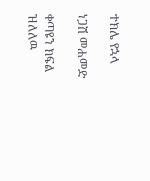ተክሌ የኋላ

ነጋሽ መሐመድ

ቀጣዩን ክፍል ዝለለዉ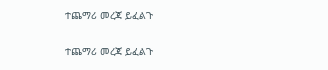ተጨማሪ መረጃ ይፈልጉ

ተጨማሪ መረጃ ይፈልጉ